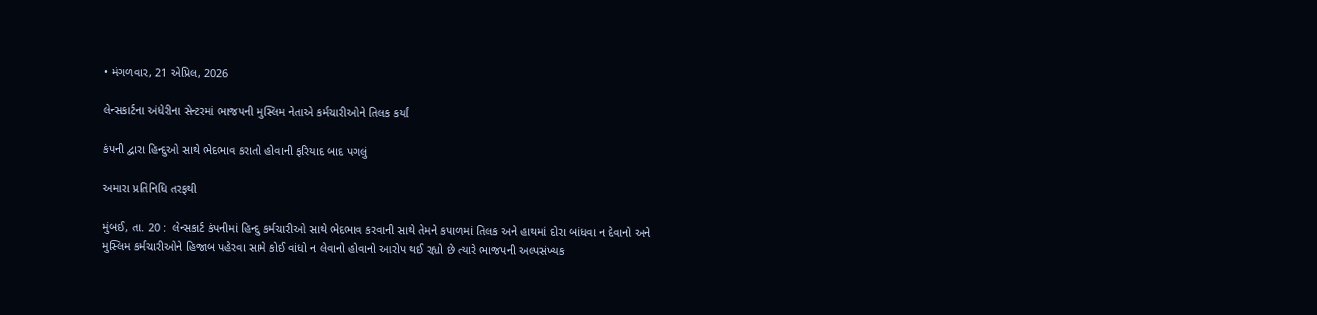• મંગળવાર, 21 એપ્રિલ, 2026

લેન્સકાર્ટના અંધેરીના સેન્ટરમાં ભાજપની મુસ્લિમ નેતાએ કર્મચારીઓને તિલક કર્યાં

કંપની દ્વારા હિન્દુઓ સાથે ભેદભાવ કરાતો હોવાની ફરિયાદ બાદ પગલું

અમારા પ્રતિનિધિ તરફથી

મુંબઈ, તા. 20 :  લેન્સકાર્ટ કંપનીમાં હિન્દુ કર્મચારીઓ સાથે ભેદભાવ કરવાની સાથે તેમને કપાળમાં તિલક અને હાથમાં દોરા બાંધવા ન દેવાનો અને  મુસ્લિમ કર્મચારીઓને હિજાબ પહેરવા સામે કોઈ વાંધો ન લેવાનો હોવાનો આરોપ થઈ રહ્યો છે ત્યારે ભાજપની અલ્પસંખ્યક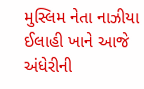મુસ્લિમ નેતા નાઝીયા ઈલાહી ખાને આજે અંધેરીની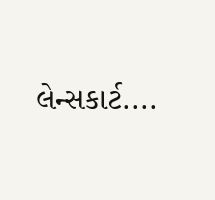લેન્સકાર્ટ....